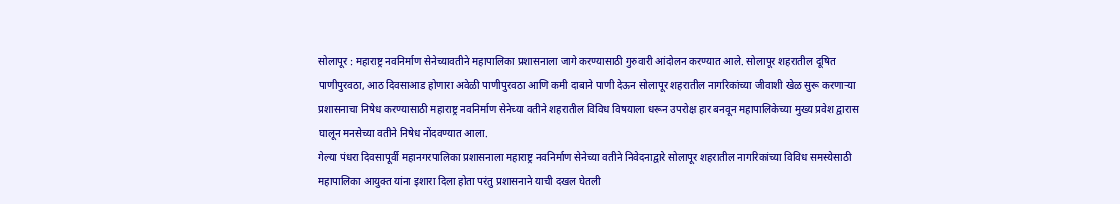सोलापूर : महाराष्ट्र नवनिर्माण सेनेच्यावतीने महापालिका प्रशासनाला जागे करण्यासाठी गुरुवारी आंदोलन करण्यात आले. सोलापूर शहरातील दूषित पाणीपुरवठा, आठ दिवसाआड होणारा अवेळी पाणीपुरवठा आणि कमी दाबाने पाणी देऊन सोलापूर शहरातील नागरिकांच्या जीवाशी खेळ सुरू करणाऱ्या प्रशासनाचा निषेध करण्यासाठी महाराष्ट्र नवनिर्माण सेनेच्या वतीने शहरातील विविध विषयाला धरून उपरोक्ष हार बनवून महापालिकेच्या मुख्य प्रवेश द्वारास घालून मनसेच्या वतीने निषेध नोंदवण्यात आला.
गेल्या पंधरा दिवसापूर्वी महानगरपालिका प्रशासनाला महाराष्ट्र नवनिर्माण सेनेच्या वतीने निवेदनाद्वारे सोलापूर शहरातील नागरिकांच्या विविध समस्येसाठी महापालिका आयुक्त यांना इशारा दिला होता परंतु प्रशासनाने याची दखल घेतली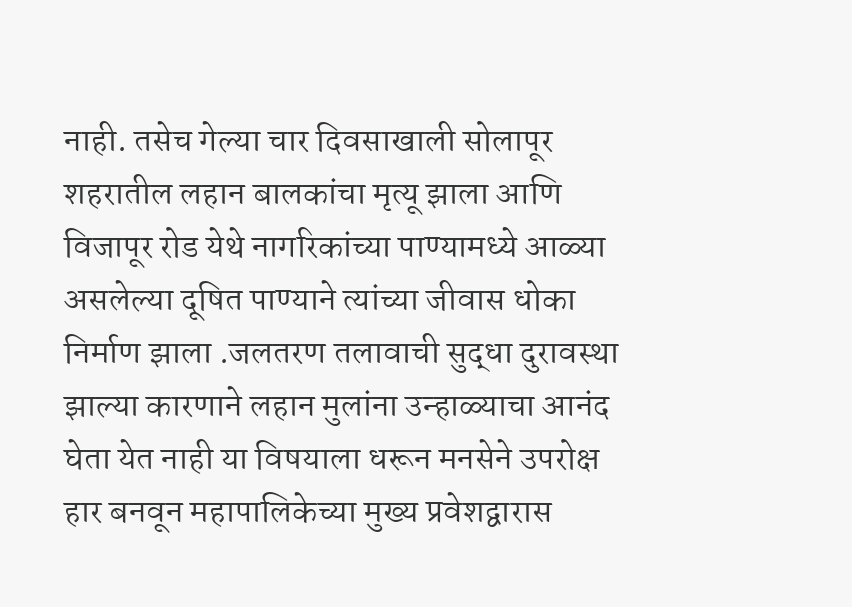नाही. तसेच गेल्या चार दिवसाखाली सोलापूर शहरातील लहान बालकांचा मृत्यू झाला आणि विजापूर रोड येथे नागरिकांच्या पाण्यामध्ये आळ्या असलेल्या दूषित पाण्याने त्यांच्या जीवास धोका निर्माण झाला .जलतरण तलावाची सुद्धा दुरावस्था झाल्या कारणाने लहान मुलांना उन्हाळ्याचा आनंद घेता येत नाही या विषयाला धरून मनसेने उपरोक्ष हार बनवून महापालिकेच्या मुख्य प्रवेशद्वारास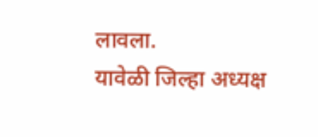लावला.
यावेळी जिल्हा अध्यक्ष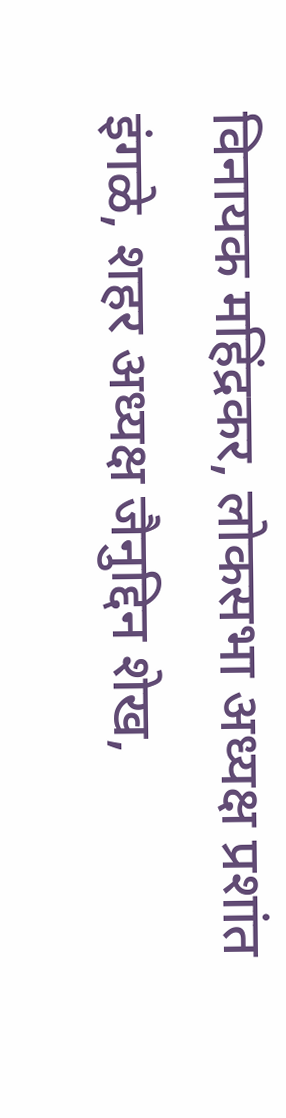विनायक महिंद्रकर, लोकसभा अध्यक्ष प्रशांत इंगळे, शहर अध्यक्ष जैनुद्दिन शेख,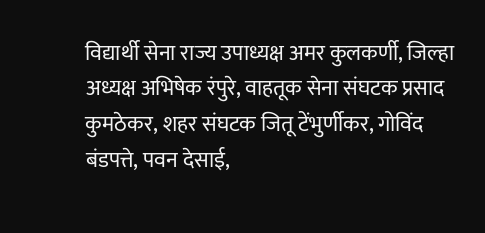विद्यार्थी सेना राज्य उपाध्यक्ष अमर कुलकर्णी, जिल्हा अध्यक्ष अभिषेक रंपुरे, वाहतूक सेना संघटक प्रसाद कुमठेकर, शहर संघटक जितू टेंभुर्णीकर, गोविंद बंडपत्ते, पवन देसाई,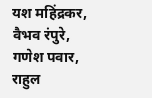यश महिंद्रकर, वैभव रंपुरे, गणेश पवार, राहुल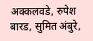अक्कलवडे, रुपेश बारड, सुमित अंबुरे,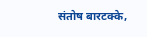संतोष बारटक्के,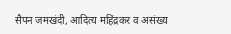सैपन जमखंदी, आदित्य महिंद्रकर व असंख्य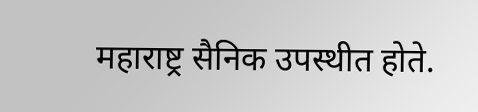महाराष्ट्र सैनिक उपस्थीत होते.